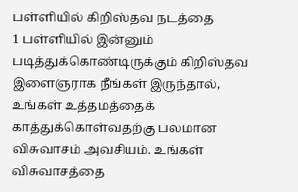பள்ளியில் கிறிஸ்தவ நடத்தை
1 பள்ளியில் இன்னும் படித்துக்கொண்டிருக்கும் கிறிஸ்தவ இளைஞராக நீங்கள் இருந்தால், உங்கள் உத்தமத்தைக் காத்துக்கொள்வதற்கு பலமான விசுவாசம் அவசியம். உங்கள் விசுவாசத்தை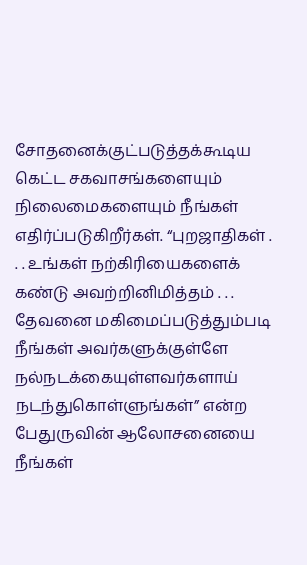சோதனைக்குட்படுத்தக்கூடிய கெட்ட சகவாசங்களையும் நிலைமைகளையும் நீங்கள் எதிர்ப்படுகிறீர்கள். “புறஜாதிகள் . . . உங்கள் நற்கிரியைகளைக் கண்டு அவற்றினிமித்தம் . . . தேவனை மகிமைப்படுத்தும்படி நீங்கள் அவர்களுக்குள்ளே நல்நடக்கையுள்ளவர்களாய் நடந்துகொள்ளுங்கள்” என்ற பேதுருவின் ஆலோசனையை நீங்கள்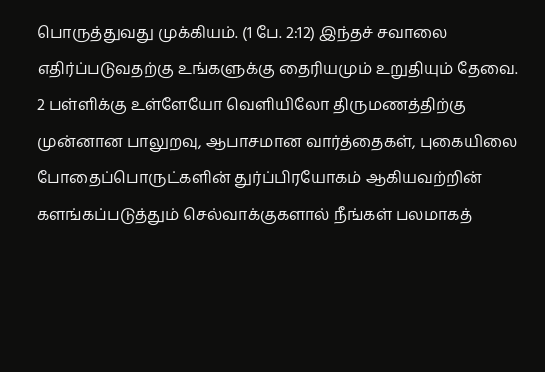பொருத்துவது முக்கியம். (1 பே. 2:12) இந்தச் சவாலை எதிர்ப்படுவதற்கு உங்களுக்கு தைரியமும் உறுதியும் தேவை.
2 பள்ளிக்கு உள்ளேயோ வெளியிலோ திருமணத்திற்கு முன்னான பாலுறவு, ஆபாசமான வார்த்தைகள், புகையிலை போதைப்பொருட்களின் துர்ப்பிரயோகம் ஆகியவற்றின் களங்கப்படுத்தும் செல்வாக்குகளால் நீங்கள் பலமாகத்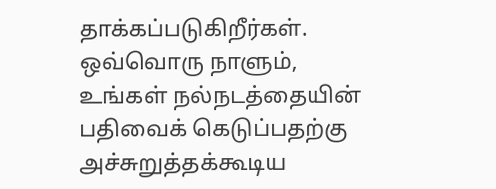தாக்கப்படுகிறீர்கள். ஒவ்வொரு நாளும், உங்கள் நல்நடத்தையின் பதிவைக் கெடுப்பதற்கு அச்சுறுத்தக்கூடிய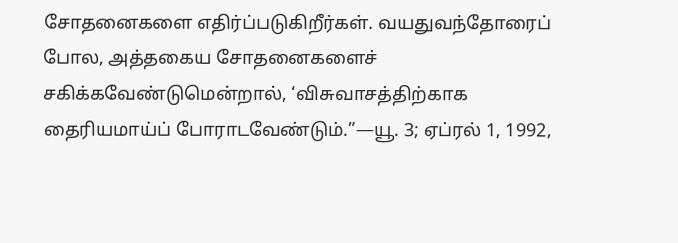சோதனைகளை எதிர்ப்படுகிறீர்கள். வயதுவந்தோரைப் போல, அத்தகைய சோதனைகளைச் சகிக்கவேண்டுமென்றால், ‘விசுவாசத்திற்காக தைரியமாய்ப் போராடவேண்டும்.”—யூ. 3; ஏப்ரல் 1, 1992,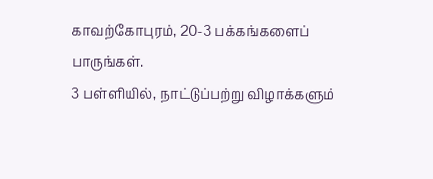காவற்கோபுரம், 20-3 பக்கங்களைப் பாருங்கள்.
3 பள்ளியில், நாட்டுப்பற்று விழாக்களும்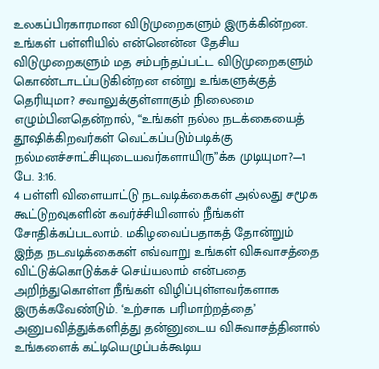உலகப்பிரகாரமான விடுமுறைகளும் இருக்கின்றன. உங்கள் பள்ளியில் என்னென்ன தேசிய விடுமுறைகளும் மத சம்பந்தப்பட்ட விடுமுறைகளும் கொண்டாடப்படுகின்றன என்று உங்களுக்குத் தெரியுமா? சவாலுக்குள்ளாகும் நிலைமை எழும்பினதென்றால், “உங்கள் நல்ல நடக்கையைத் தூஷிக்கிறவர்கள் வெட்கப்படும்படிக்கு நல்மனச்சாட்சியுடையவர்களாயிரு”க்க முடியுமா?—1 பே. 3:16.
4 பள்ளி விளையாட்டு நடவடிக்கைகள் அல்லது சமூக கூட்டுறவுகளின் கவர்ச்சியினால் நீங்கள் சோதிக்கப்படலாம். மகிழவைப்பதாகத் தோன்றும் இந்த நடவடிக்கைகள் எவ்வாறு உங்கள் விசுவாசத்தை விட்டுக்கொடுக்கச் செய்யலாம் என்பதை அறிந்துகொள்ள நீங்கள் விழிப்புள்ளவர்களாக இருக்கவேண்டும். ‘உற்சாக பரிமாற்றத்தை’ அனுபவித்துக்களித்து தன்னுடைய விசுவாசத்தினால் உங்களைக் கட்டியெழுப்பக்கூடிய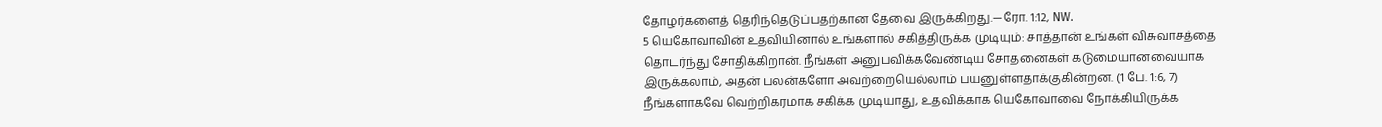தோழர்களைத் தெரிந்தெடுப்பதற்கான தேவை இருக்கிறது.—ரோ. 1:12, NW.
5 யெகோவாவின் உதவியினால் உங்களால் சகித்திருக்க முடியும்: சாத்தான் உங்கள் விசுவாசத்தை தொடர்ந்து சோதிக்கிறான். நீங்கள் அனுபவிக்கவேண்டிய சோதனைகள் கடுமையானவையாக இருக்கலாம், அதன் பலன்களோ அவற்றையெல்லாம் பயனுள்ளதாக்குகின்றன. (1 பே. 1:6, 7) நீங்களாகவே வெற்றிகரமாக சகிக்க முடியாது, உதவிக்காக யெகோவாவை நோக்கியிருக்க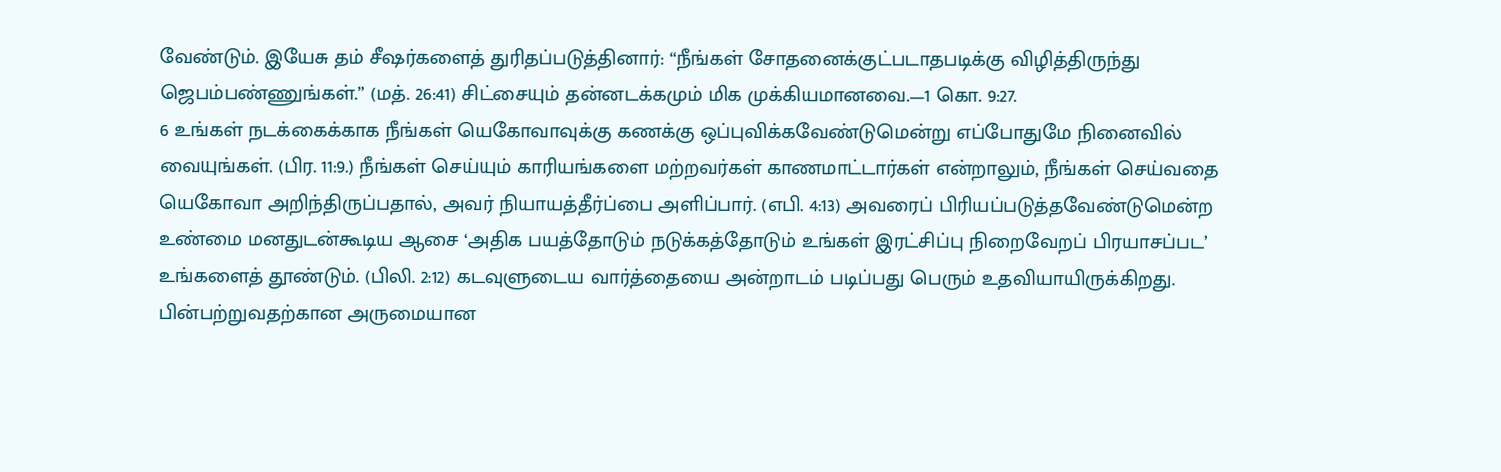வேண்டும். இயேசு தம் சீஷர்களைத் துரிதப்படுத்தினார்: “நீங்கள் சோதனைக்குட்படாதபடிக்கு விழித்திருந்து ஜெபம்பண்ணுங்கள்.” (மத். 26:41) சிட்சையும் தன்னடக்கமும் மிக முக்கியமானவை.—1 கொ. 9:27.
6 உங்கள் நடக்கைக்காக நீங்கள் யெகோவாவுக்கு கணக்கு ஒப்புவிக்கவேண்டுமென்று எப்போதுமே நினைவில் வையுங்கள். (பிர. 11:9.) நீங்கள் செய்யும் காரியங்களை மற்றவர்கள் காணமாட்டார்கள் என்றாலும், நீங்கள் செய்வதை யெகோவா அறிந்திருப்பதால், அவர் நியாயத்தீர்ப்பை அளிப்பார். (எபி. 4:13) அவரைப் பிரியப்படுத்தவேண்டுமென்ற உண்மை மனதுடன்கூடிய ஆசை ‘அதிக பயத்தோடும் நடுக்கத்தோடும் உங்கள் இரட்சிப்பு நிறைவேறப் பிரயாசப்பட’ உங்களைத் தூண்டும். (பிலி. 2:12) கடவுளுடைய வார்த்தையை அன்றாடம் படிப்பது பெரும் உதவியாயிருக்கிறது. பின்பற்றுவதற்கான அருமையான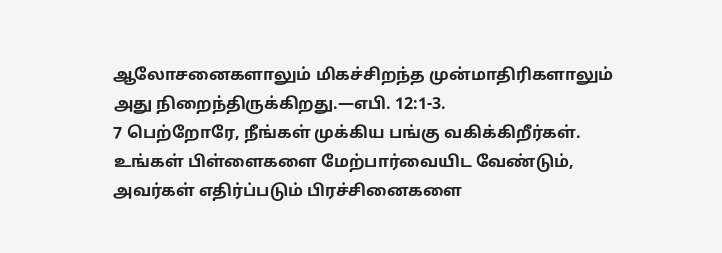ஆலோசனைகளாலும் மிகச்சிறந்த முன்மாதிரிகளாலும் அது நிறைந்திருக்கிறது.—எபி. 12:1-3.
7 பெற்றோரே, நீங்கள் முக்கிய பங்கு வகிக்கிறீர்கள். உங்கள் பிள்ளைகளை மேற்பார்வையிட வேண்டும், அவர்கள் எதிர்ப்படும் பிரச்சினைகளை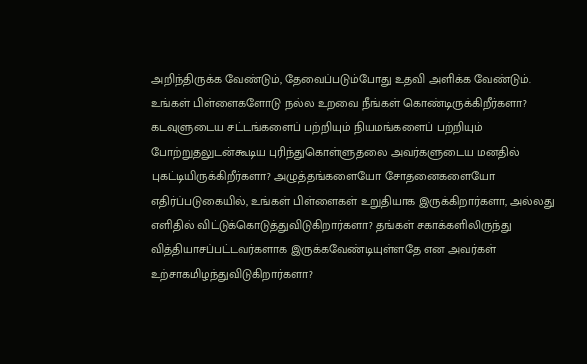அறிந்திருக்க வேண்டும், தேவைப்படும்போது உதவி அளிக்க வேண்டும். உங்கள் பிள்ளைகளோடு நல்ல உறவை நீங்கள் கொண்டிருக்கிறீர்களா? கடவுளுடைய சட்டங்களைப் பற்றியும் நியமங்களைப் பற்றியும் போற்றுதலுடன்கூடிய புரிந்துகொள்ளுதலை அவர்களுடைய மனதில் புகட்டியிருக்கிறீர்களா? அழுத்தங்களையோ சோதனைகளையோ எதிர்ப்படுகையில், உங்கள் பிள்ளைகள் உறுதியாக இருக்கிறார்களா, அல்லது எளிதில் விட்டுக்கொடுத்துவிடுகிறார்களா? தங்கள் சகாக்களிலிருந்து வித்தியாசப்பட்டவர்களாக இருக்கவேண்டியுள்ளதே என அவர்கள் உற்சாகமிழந்துவிடுகிறார்களா?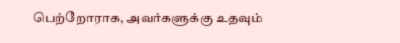பெற்றோராக, அவர்களுக்கு உதவும்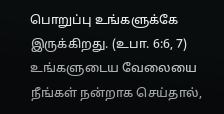பொறுப்பு உங்களுக்கே இருக்கிறது. (உபா. 6:6, 7) உங்களுடைய வேலையை நீங்கள் நன்றாக செய்தால்,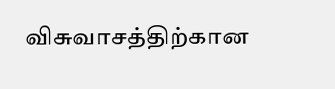விசுவாசத்திற்கான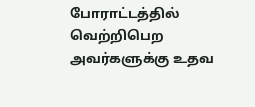போராட்டத்தில் வெற்றிபெற அவர்களுக்கு உதவ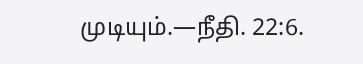முடியும்.—நீதி. 22:6.